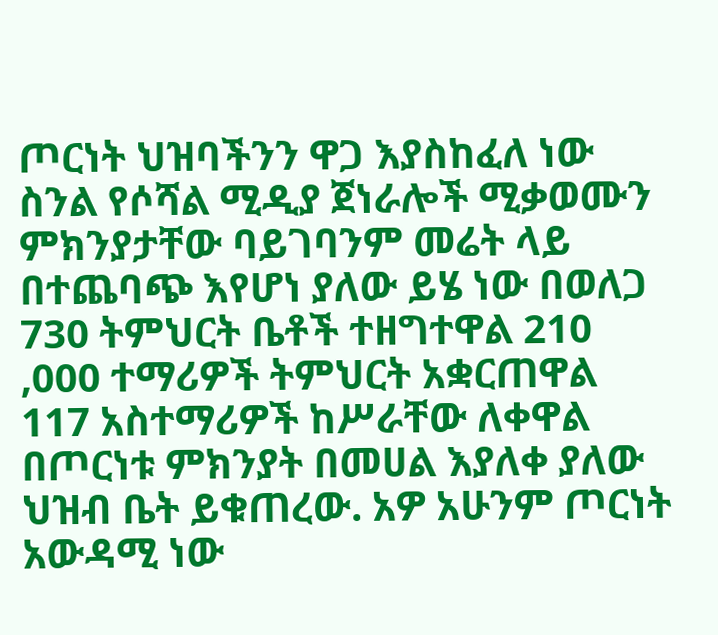ጦርነት ህዝባችንን ዋጋ እያስከፈለ ነው ስንል የሶሻል ሚዲያ ጀነራሎች ሚቃወሙን ምክንያታቸው ባይገባንም መሬት ላይ በተጨባጭ እየሆነ ያለው ይሄ ነው በወለጋ 730 ትምህርት ቤቶች ተዘግተዋል 210 ,000 ተማሪዎች ትምህርት አቋርጠዋል 117 አስተማሪዎች ከሥራቸው ለቀዋል በጦርነቱ ምክንያት በመሀል እያለቀ ያለው ህዝብ ቤት ይቁጠረው. አዎ አሁንም ጦርነት አውዳሚ ነው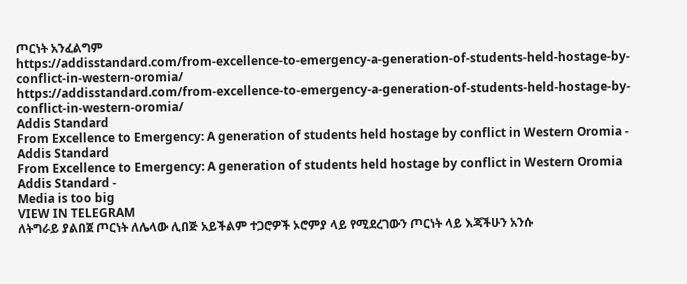ጦርነት አንፈልግም
https://addisstandard.com/from-excellence-to-emergency-a-generation-of-students-held-hostage-by-conflict-in-western-oromia/
https://addisstandard.com/from-excellence-to-emergency-a-generation-of-students-held-hostage-by-conflict-in-western-oromia/
Addis Standard
From Excellence to Emergency: A generation of students held hostage by conflict in Western Oromia - Addis Standard
From Excellence to Emergency: A generation of students held hostage by conflict in Western Oromia Addis Standard -
Media is too big
VIEW IN TELEGRAM
ለትግራይ ያልበጀ ጦርነት ለሌላው ሊበጅ አይችልም ተጋሮዎች ኦሮምያ ላይ የሚደረገውን ጦርነት ላይ እጃችሁን አንሱ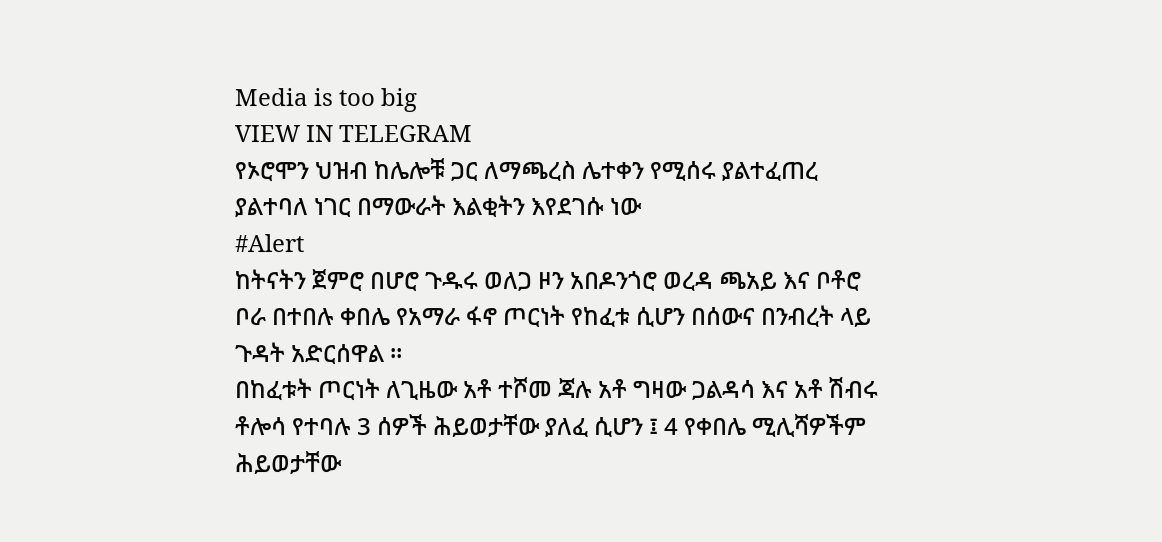Media is too big
VIEW IN TELEGRAM
የኦሮሞን ህዝብ ከሌሎቹ ጋር ለማጫረስ ሌተቀን የሚሰሩ ያልተፈጠረ ያልተባለ ነገር በማውራት እልቂትን እየደገሱ ነው
#Alert
ከትናትን ጀምሮ በሆሮ ጉዱሩ ወለጋ ዞን አበዶንጎሮ ወረዳ ጫአይ እና ቦቶሮ ቦራ በተበሉ ቀበሌ የአማራ ፋኖ ጦርነት የከፈቱ ሲሆን በሰውና በንብረት ላይ ጉዳት አድርሰዋል ።
በከፈቱት ጦርነት ለጊዜው አቶ ተሾመ ጃሉ አቶ ግዛው ጋልዳሳ እና አቶ ሽብሩ ቶሎሳ የተባሉ 3 ሰዎች ሕይወታቸው ያለፈ ሲሆን ፤ 4 የቀበሌ ሚሊሻዎችም ሕይወታቸው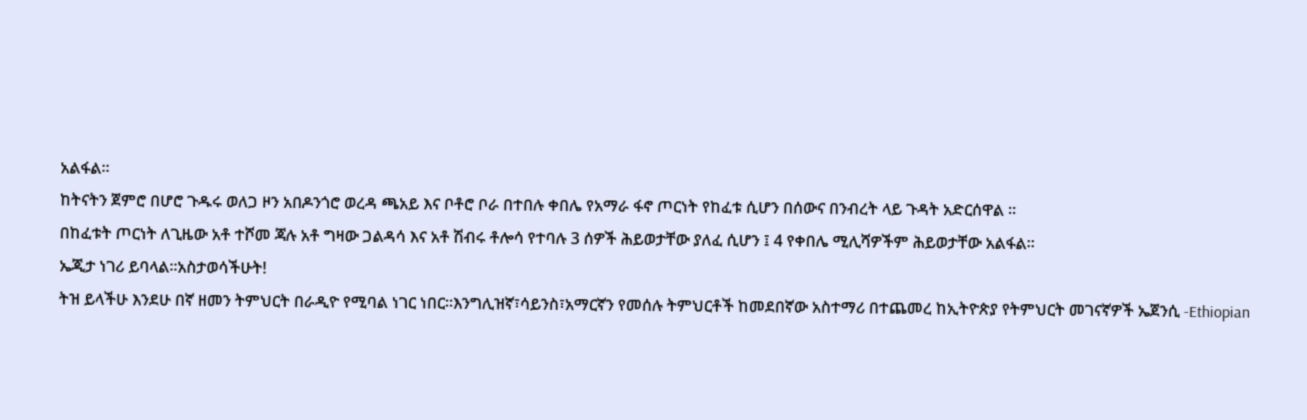አልፋል።
ከትናትን ጀምሮ በሆሮ ጉዱሩ ወለጋ ዞን አበዶንጎሮ ወረዳ ጫአይ እና ቦቶሮ ቦራ በተበሉ ቀበሌ የአማራ ፋኖ ጦርነት የከፈቱ ሲሆን በሰውና በንብረት ላይ ጉዳት አድርሰዋል ።
በከፈቱት ጦርነት ለጊዜው አቶ ተሾመ ጃሉ አቶ ግዛው ጋልዳሳ እና አቶ ሽብሩ ቶሎሳ የተባሉ 3 ሰዎች ሕይወታቸው ያለፈ ሲሆን ፤ 4 የቀበሌ ሚሊሻዎችም ሕይወታቸው አልፋል።
ኤጂታ ነገሪ ይባላል፡፡አስታወሳችሁት!
ትዝ ይላችሁ እንደሁ በኛ ዘመን ትምህርት በራዲዮ የሚባል ነገር ነበር፡፡እንግሊዝኛ፣ሳይንስ፣አማርኛን የመሰሉ ትምህርቶች ከመደበኛው አስተማሪ በተጨመረ ከኢትዮጵያ የትምህርት መገናኛዎች ኤጀንሲ -Ethiopian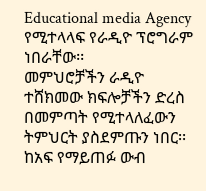Educational media Agency የሚተላላፍ የራዲዮ ፕሮግራም ነበራቸው፡፡
መምህሮቻችን ራዲዮ ተሸክመው ክፍሎቻችን ድረስ በመምጣት የሚተላለፈውን ትምህርት ያስደምጡን ነበር፡፡ከአፍ የማይጠፉ ውብ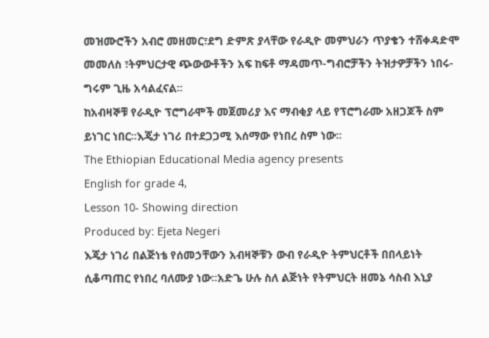መዝሙሮችን አብሮ መዘመር፣ደግ ድምጽ ያላቸው የራዲዮ መምህራን ጥያቄን ተሸቀዳድሞ መመለስ ፣ትምህርታዊ ጭውውቶችን አፍ ከፍቶ ማዳመጥ-ግብሮቻችን ትዝታዎቻችን ነበሩ-ግሩም ጊዜ አሳልፈናል፡፡
ከአብዛኞቹ የራዲዮ ፕሮግራሞች መጀመሪያ እና ማብቂያ ላይ የፕሮግራሙ አዘጋጆች ስም ይነገር ነበር፡፡እጄታ ነገሪ በተደጋጋሚ እሰማው የነበረ ስም ነው፡፡
The Ethiopian Educational Media agency presents
English for grade 4,
Lesson 10- Showing direction
Produced by: Ejeta Negeri
እጄታ ነገሪ በልጅነቴ የሰመኃቸውን አብዛኞቹን ውብ የራዲዮ ትምህርቶች በበላይነት ሲቆጣጠር የነበረ ባለሙያ ነው፡፡አድጌ ሁሉ ስለ ልጅነት የትምህርት ዘመኔ ሳስብ እኒያ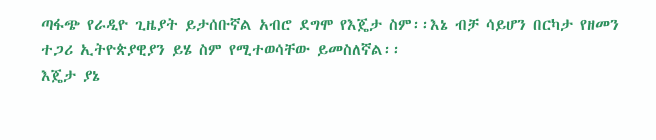ጣፋጭ የራዲዮ ጊዜያት ይታሰቡኛል አብሮ ደግሞ የእጄታ ስም፡፡እኔ ብቻ ሳይሆን በርካታ የዘመን ተጋሪ ኢትዮጵያዊያን ይሄ ስም የሚተወሳቸው ይመስለኛል፡፡
እጄታ ያኔ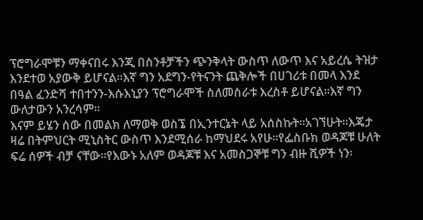ፕሮግራሞቹን ማቀናበሩ እንጂ በስንቶቻችን ጭንቅላት ውስጥ ለውጥ እና አይረሴ ትዝታ እንደተወ አያውቅ ይሆናል፡፡እኛ ግን አደግን-የትናንት ጨቅሎች በሀገሪቱ በመላ እንደ በዓል ፈንድሻ ተበተንን-እሱእኒያን ፕሮግራሞች ስለመስራቱ እረስቶ ይሆናል፡፡እኛ ግን ውለታውን አንረሳም፡፡
እናም ይሄን ሰው በመልክ ለማወቅ ወስኜ በኢንተርኔት ላይ አሰስኩት፡፡አገኘሁት፡፡እጄታ ዛሬ በትምህርት ሚኒስትር ውስጥ እንደሚሰራ ከማህደሩ አየሁ፡፡የፌስቡክ ወዳጆቹ ሁለት ፍሬ ሰዎች ብቻ ናቸው፡፡የእውኑ አለም ወዳጆቹ እና አመስጋኞቹ ግን ብዙ ሺዎች ነን፡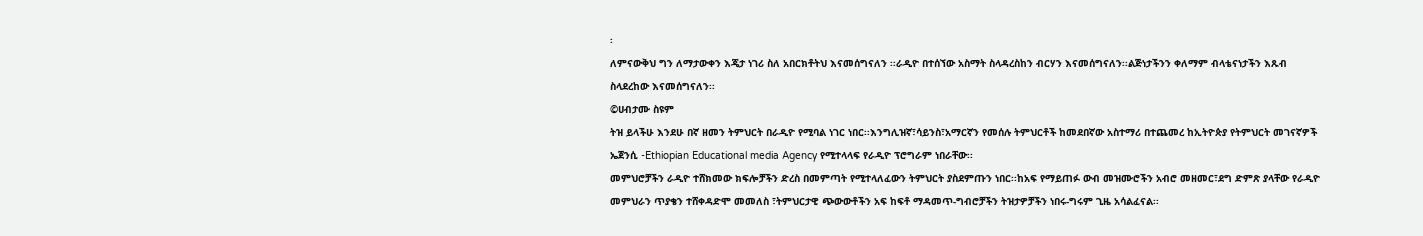፡
ለምናውቅህ ግን ለማታውቀን እጄታ ነገሪ ስለ አበርክቶትህ እናመሰግናለን ፡፡ራዲዮ በተሰኘው አስማት ስላዳረስከን ብርሃን እናመሰግናለን፡፡ልጅነታችንን ቀለማም ብላቴናነታችን እጹብ ስላደረከው እናመሰግናለን፡፡
©ሀብታሙ ስዩም
ትዝ ይላችሁ እንደሁ በኛ ዘመን ትምህርት በራዲዮ የሚባል ነገር ነበር፡፡እንግሊዝኛ፣ሳይንስ፣አማርኛን የመሰሉ ትምህርቶች ከመደበኛው አስተማሪ በተጨመረ ከኢትዮጵያ የትምህርት መገናኛዎች ኤጀንሲ -Ethiopian Educational media Agency የሚተላላፍ የራዲዮ ፕሮግራም ነበራቸው፡፡
መምህሮቻችን ራዲዮ ተሸክመው ክፍሎቻችን ድረስ በመምጣት የሚተላለፈውን ትምህርት ያስደምጡን ነበር፡፡ከአፍ የማይጠፉ ውብ መዝሙሮችን አብሮ መዘመር፣ደግ ድምጽ ያላቸው የራዲዮ መምህራን ጥያቄን ተሸቀዳድሞ መመለስ ፣ትምህርታዊ ጭውውቶችን አፍ ከፍቶ ማዳመጥ-ግብሮቻችን ትዝታዎቻችን ነበሩ-ግሩም ጊዜ አሳልፈናል፡፡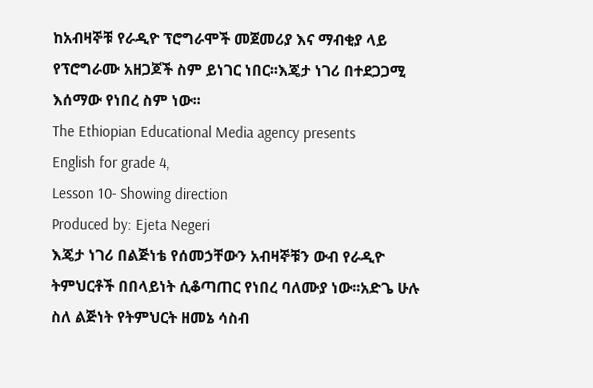ከአብዛኞቹ የራዲዮ ፕሮግራሞች መጀመሪያ እና ማብቂያ ላይ የፕሮግራሙ አዘጋጆች ስም ይነገር ነበር፡፡እጄታ ነገሪ በተደጋጋሚ እሰማው የነበረ ስም ነው፡፡
The Ethiopian Educational Media agency presents
English for grade 4,
Lesson 10- Showing direction
Produced by: Ejeta Negeri
እጄታ ነገሪ በልጅነቴ የሰመኃቸውን አብዛኞቹን ውብ የራዲዮ ትምህርቶች በበላይነት ሲቆጣጠር የነበረ ባለሙያ ነው፡፡አድጌ ሁሉ ስለ ልጅነት የትምህርት ዘመኔ ሳስብ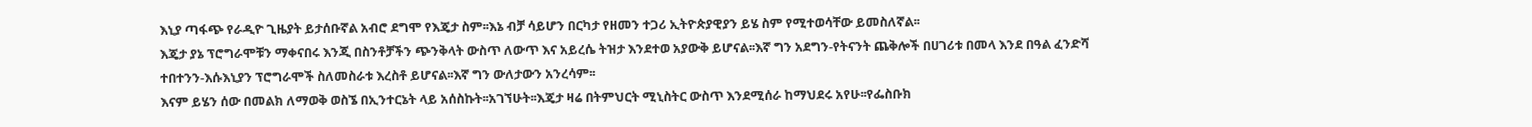እኒያ ጣፋጭ የራዲዮ ጊዜያት ይታሰቡኛል አብሮ ደግሞ የእጄታ ስም፡፡እኔ ብቻ ሳይሆን በርካታ የዘመን ተጋሪ ኢትዮጵያዊያን ይሄ ስም የሚተወሳቸው ይመስለኛል፡፡
እጄታ ያኔ ፕሮግራሞቹን ማቀናበሩ እንጂ በስንቶቻችን ጭንቅላት ውስጥ ለውጥ እና አይረሴ ትዝታ እንደተወ አያውቅ ይሆናል፡፡እኛ ግን አደግን-የትናንት ጨቅሎች በሀገሪቱ በመላ እንደ በዓል ፈንድሻ ተበተንን-እሱእኒያን ፕሮግራሞች ስለመስራቱ እረስቶ ይሆናል፡፡እኛ ግን ውለታውን አንረሳም፡፡
እናም ይሄን ሰው በመልክ ለማወቅ ወስኜ በኢንተርኔት ላይ አሰስኩት፡፡አገኘሁት፡፡እጄታ ዛሬ በትምህርት ሚኒስትር ውስጥ እንደሚሰራ ከማህደሩ አየሁ፡፡የፌስቡክ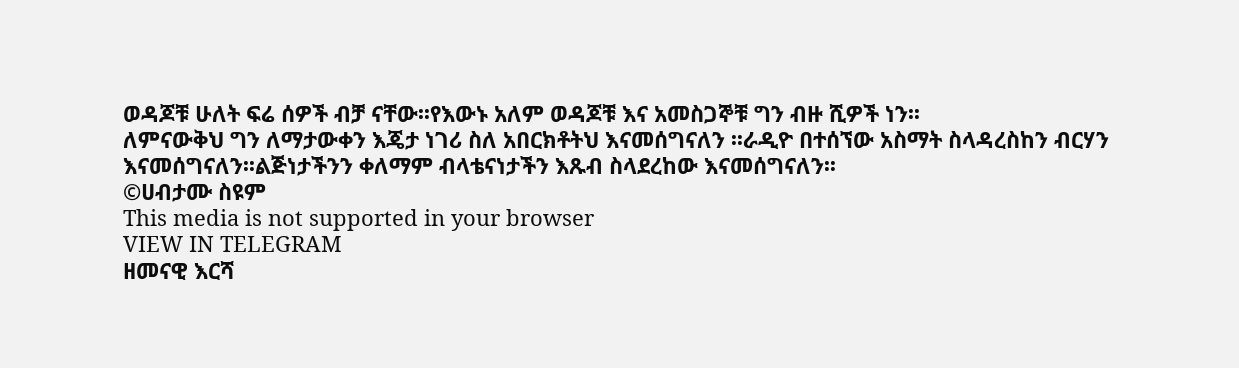ወዳጆቹ ሁለት ፍሬ ሰዎች ብቻ ናቸው፡፡የእውኑ አለም ወዳጆቹ እና አመስጋኞቹ ግን ብዙ ሺዎች ነን፡፡
ለምናውቅህ ግን ለማታውቀን እጄታ ነገሪ ስለ አበርክቶትህ እናመሰግናለን ፡፡ራዲዮ በተሰኘው አስማት ስላዳረስከን ብርሃን እናመሰግናለን፡፡ልጅነታችንን ቀለማም ብላቴናነታችን እጹብ ስላደረከው እናመሰግናለን፡፡
©ሀብታሙ ስዩም
This media is not supported in your browser
VIEW IN TELEGRAM
ዘመናዊ እርሻ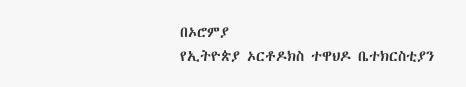በኦሮምያ
የኢትዮጵያ ኦርቶዶክስ ተዋህዶ ቤተክርስቲያን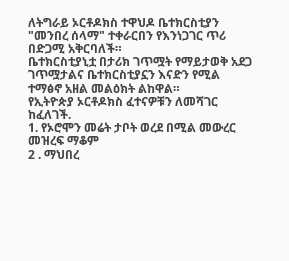ለትግራይ ኦርቶዶክስ ተዋህዶ ቤተክርስቲያን "መንበረ ሰላማ" ተቀራርበን የእንነጋገር ጥሪ በድጋሚ አቅርባለች።
ቤተክርስቲያኒቷ በታሪክ ገጥሟት የማይታወቅ አደጋ ገጥሟታልና ቤተክርስቲያኗን እናድን የሚል ተማፅኖ አዘል መልዕክት ልከዋል።
የኢትዮጵያ ኦርቶዶክስ ፈተናዎቹን ለመሻገር ከፈለገች.
1. የኦሮሞን መሬት ታቦት ወረደ በሚል መውረር መዝረፍ ማቆም
2 . ማህበረ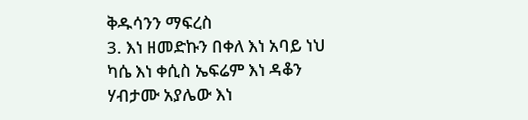ቅዱሳንን ማፍረስ
3. እነ ዘመድኩን በቀለ እነ አባይ ነህ ካሴ እነ ቀሲስ ኤፍሬም እነ ዳቆን ሃብታሙ አያሌው እነ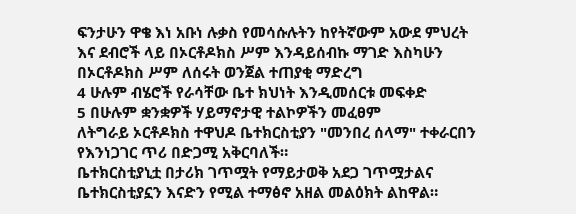ፍንታሁን ዋቄ እነ አቡነ ሉቃስ የመሳሱሉትን ከየትኛውም አውደ ምህረት እና ደብሮች ላይ በኦርቶዶክስ ሥም እንዳይሰብኩ ማገድ እስካሁን በኦርቶዶክስ ሥም ለሰሩት ወንጀል ተጠያቂ ማድረግ
4 ሁሉም ብሄሮች የራሳቸው ቤተ ክህነት እንዲመሰርቱ መፍቀድ
5 በሁሉም ቋንቋዎች ሃይማኖታዊ ተልኮዎችን መፈፀም
ለትግራይ ኦርቶዶክስ ተዋህዶ ቤተክርስቲያን "መንበረ ሰላማ" ተቀራርበን የእንነጋገር ጥሪ በድጋሚ አቅርባለች።
ቤተክርስቲያኒቷ በታሪክ ገጥሟት የማይታወቅ አደጋ ገጥሟታልና ቤተክርስቲያኗን እናድን የሚል ተማፅኖ አዘል መልዕክት ልከዋል።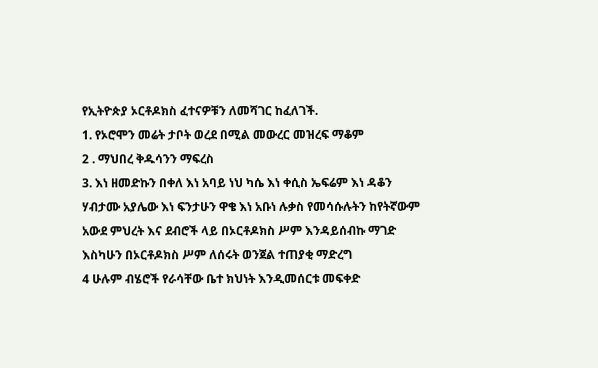የኢትዮጵያ ኦርቶዶክስ ፈተናዎቹን ለመሻገር ከፈለገች.
1. የኦሮሞን መሬት ታቦት ወረደ በሚል መውረር መዝረፍ ማቆም
2 . ማህበረ ቅዱሳንን ማፍረስ
3. እነ ዘመድኩን በቀለ እነ አባይ ነህ ካሴ እነ ቀሲስ ኤፍሬም እነ ዳቆን ሃብታሙ አያሌው እነ ፍንታሁን ዋቄ እነ አቡነ ሉቃስ የመሳሱሉትን ከየትኛውም አውደ ምህረት እና ደብሮች ላይ በኦርቶዶክስ ሥም እንዳይሰብኩ ማገድ እስካሁን በኦርቶዶክስ ሥም ለሰሩት ወንጀል ተጠያቂ ማድረግ
4 ሁሉም ብሄሮች የራሳቸው ቤተ ክህነት እንዲመሰርቱ መፍቀድ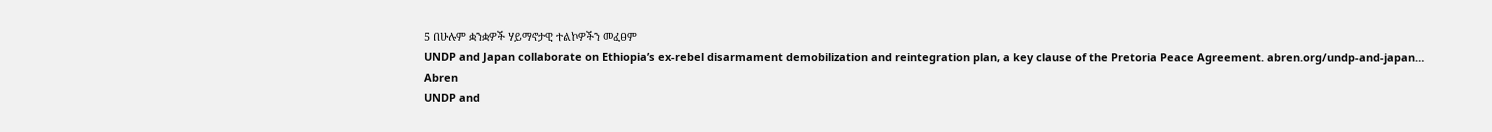5 በሁሉም ቋንቋዎች ሃይማኖታዊ ተልኮዎችን መፈፀም
UNDP and Japan collaborate on Ethiopia’s ex-rebel disarmament demobilization and reintegration plan, a key clause of the Pretoria Peace Agreement. abren.org/undp-and-japan…
Abren
UNDP and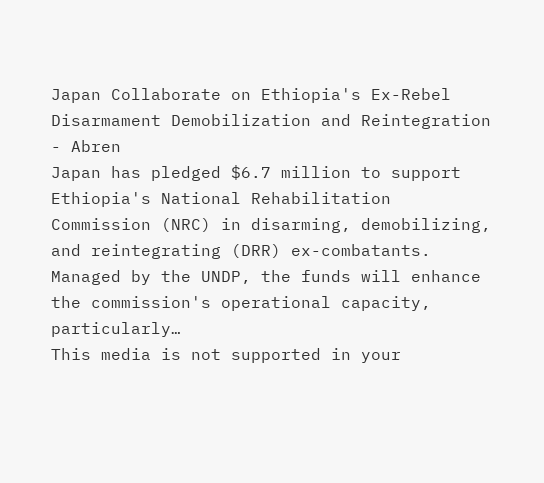Japan Collaborate on Ethiopia's Ex-Rebel Disarmament Demobilization and Reintegration - Abren
Japan has pledged $6.7 million to support Ethiopia's National Rehabilitation Commission (NRC) in disarming, demobilizing, and reintegrating (DRR) ex-combatants. Managed by the UNDP, the funds will enhance the commission's operational capacity, particularly…
This media is not supported in your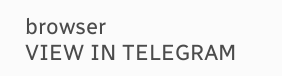browser
VIEW IN TELEGRAM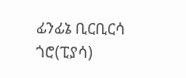ፊንፊኔ ቢርቢርሳ ጎሮ(ፒያሳ)